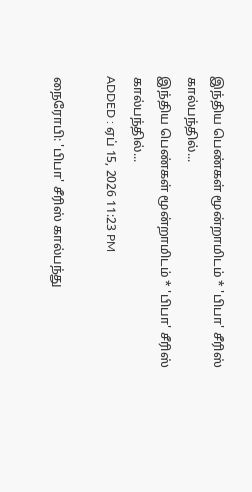இந்திய பெண்கள் மூன்றாமிடம் * 'பிபா' சீரிஸ் கால்பந்தில்...
இந்திய பெண்கள் மூன்றாமிடம் * 'பிபா' சீரிஸ் கால்பந்தில்...
ADDED : ஏப் 15, 2026 11:23 PM

நைரோபி: 'பிபா' சீரிஸ் கால்பந்து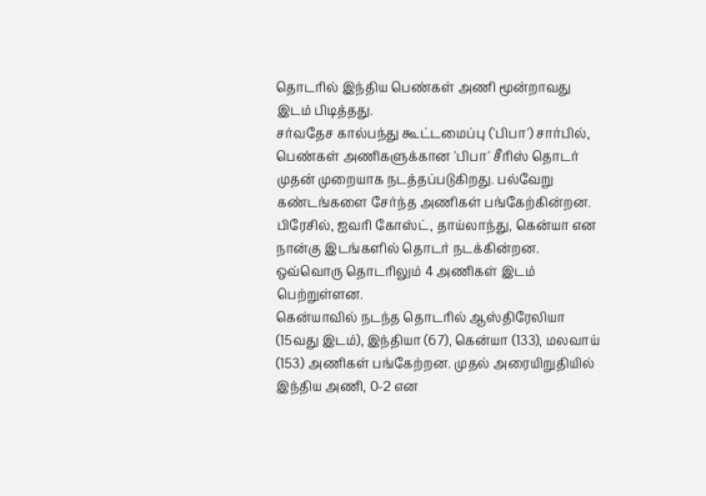தொடரில் இந்திய பெண்கள் அணி மூன்றாவது இடம் பிடித்தது.
சர்வதேச கால்பந்து கூட்டமைப்பு ('பிபா') சார்பில், பெண்கள் அணிகளுக்கான 'பிபா' சீரிஸ் தொடர் முதன் முறையாக நடத்தப்படுகிறது. பல்வேறு கண்டங்களை சேர்ந்த அணிகள் பங்கேற்கின்றன. பிரேசில், ஐவரி கோஸ்ட், தாய்லாந்து, கென்யா என நான்கு இடங்களில் தொடர் நடக்கின்றன. ஒவ்வொரு தொடரிலும் 4 அணிகள் இடம் பெற்றுள்ளன.
கென்யாவில் நடந்த தொடரில் ஆஸ்திரேலியா (15வது இடம்), இந்தியா (67), கென்யா (133), மலவாய் (153) அணிகள் பங்கேற்றன. முதல் அரையிறுதியில் இந்திய அணி, 0-2 என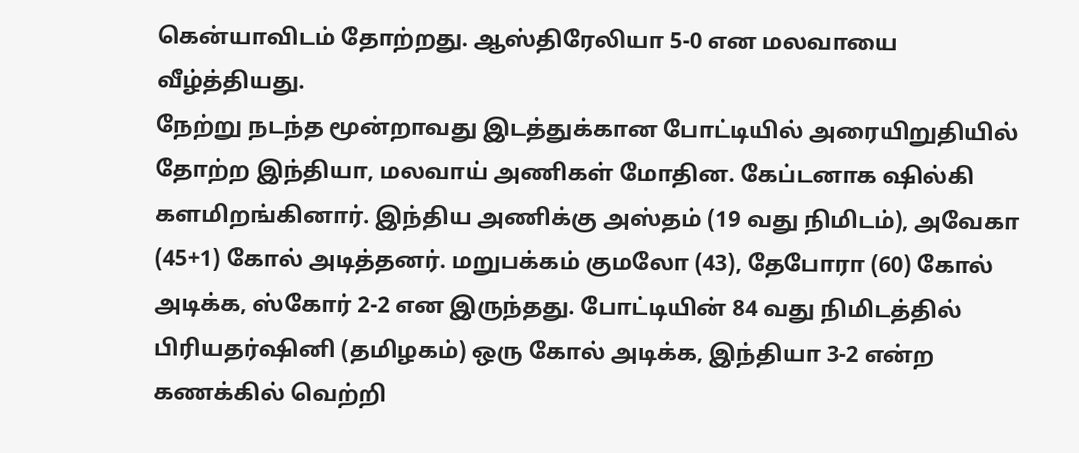கென்யாவிடம் தோற்றது. ஆஸ்திரேலியா 5-0 என மலவாயை வீழ்த்தியது.
நேற்று நடந்த மூன்றாவது இடத்துக்கான போட்டியில் அரையிறுதியில் தோற்ற இந்தியா, மலவாய் அணிகள் மோதின. கேப்டனாக ஷில்கி களமிறங்கினார். இந்திய அணிக்கு அஸ்தம் (19 வது நிமிடம்), அவேகா (45+1) கோல் அடித்தனர். மறுபக்கம் குமலோ (43), தேபோரா (60) கோல் அடிக்க, ஸ்கோர் 2-2 என இருந்தது. போட்டியின் 84 வது நிமிடத்தில் பிரியதர்ஷினி (தமிழகம்) ஒரு கோல் அடிக்க, இந்தியா 3-2 என்ற கணக்கில் வெற்றி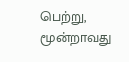பெற்று, மூன்றாவது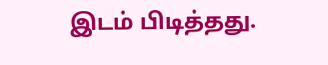இடம் பிடித்தது.